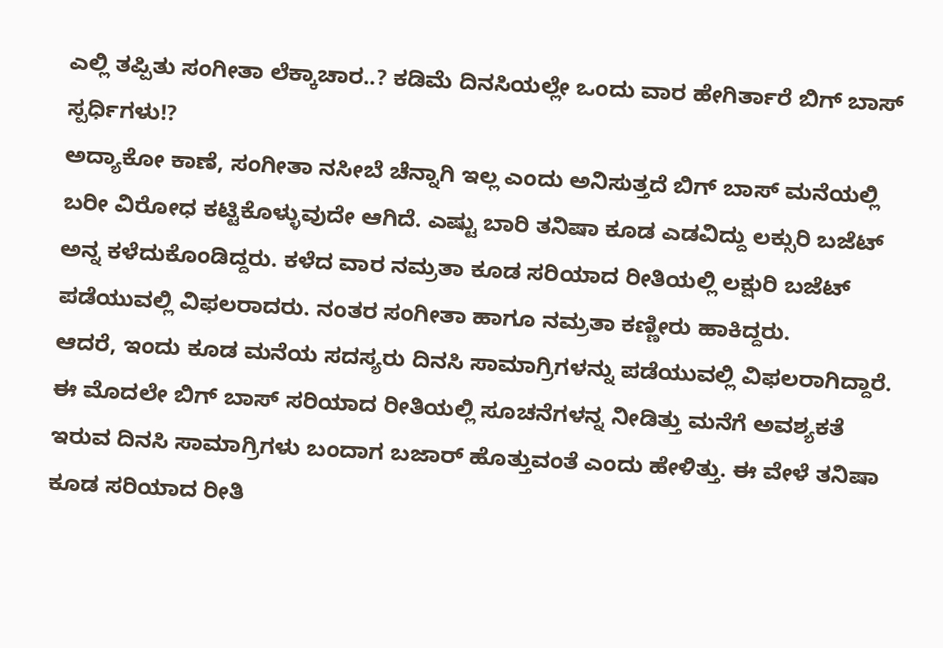ಎಲ್ಲಿ ತಪ್ಪಿತು ಸಂಗೀತಾ ಲೆಕ್ಕಾಚಾರ..? ಕಡಿಮೆ ದಿನಸಿಯಲ್ಲೇ ಒಂದು ವಾರ ಹೇಗಿರ್ತಾರೆ ಬಿಗ್ ಬಾಸ್ ಸ್ಪರ್ಧಿಗಳು!?
ಅದ್ಯಾಕೋ ಕಾಣೆ, ಸಂಗೀತಾ ನಸೀಬೆ ಚೆನ್ನಾಗಿ ಇಲ್ಲ ಎಂದು ಅನಿಸುತ್ತದೆ ಬಿಗ್ ಬಾಸ್ ಮನೆಯಲ್ಲಿ ಬರೀ ವಿರೋಧ ಕಟ್ಟಿಕೊಳ್ಳುವುದೇ ಆಗಿದೆ. ಎಷ್ಟು ಬಾರಿ ತನಿಷಾ ಕೂಡ ಎಡವಿದ್ದು ಲಕ್ಸುರಿ ಬಜೆಟ್ ಅನ್ನ ಕಳೆದುಕೊಂಡಿದ್ದರು. ಕಳೆದ ವಾರ ನಮ್ರತಾ ಕೂಡ ಸರಿಯಾದ ರೀತಿಯಲ್ಲಿ ಲಕ್ಷುರಿ ಬಜೆಟ್ ಪಡೆಯುವಲ್ಲಿ ವಿಫಲರಾದರು. ನಂತರ ಸಂಗೀತಾ ಹಾಗೂ ನಮ್ರತಾ ಕಣ್ಣೀರು ಹಾಕಿದ್ದರು.
ಆದರೆ, ಇಂದು ಕೂಡ ಮನೆಯ ಸದಸ್ಯರು ದಿನಸಿ ಸಾಮಾಗ್ರಿಗಳನ್ನು ಪಡೆಯುವಲ್ಲಿ ವಿಫಲರಾಗಿದ್ದಾರೆ. ಈ ಮೊದಲೇ ಬಿಗ್ ಬಾಸ್ ಸರಿಯಾದ ರೀತಿಯಲ್ಲಿ ಸೂಚನೆಗಳನ್ನ ನೀಡಿತ್ತು ಮನೆಗೆ ಅವಶ್ಯಕತೆ ಇರುವ ದಿನಸಿ ಸಾಮಾಗ್ರಿಗಳು ಬಂದಾಗ ಬಜಾರ್ ಹೊತ್ತುವಂತೆ ಎಂದು ಹೇಳಿತ್ತು. ಈ ವೇಳೆ ತನಿಷಾ ಕೂಡ ಸರಿಯಾದ ರೀತಿ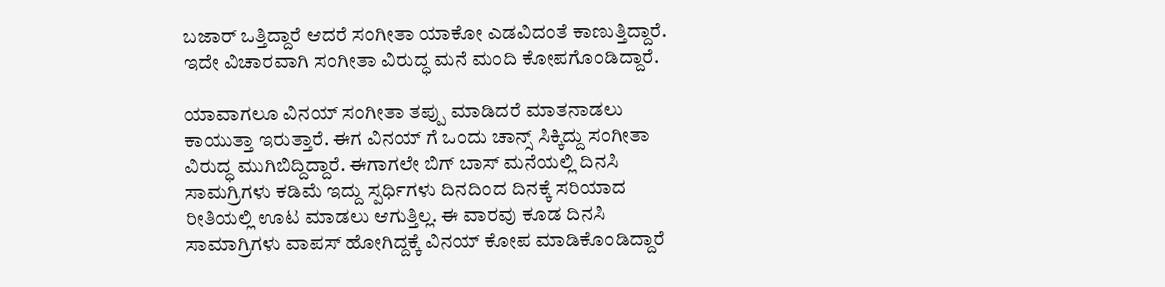ಬಜಾರ್ ಒತ್ತಿದ್ದಾರೆ ಆದರೆ ಸಂಗೀತಾ ಯಾಕೋ ಎಡವಿದಂತೆ ಕಾಣುತ್ತಿದ್ದಾರೆ. ಇದೇ ವಿಚಾರವಾಗಿ ಸಂಗೀತಾ ವಿರುದ್ಧ ಮನೆ ಮಂದಿ ಕೋಪಗೊಂಡಿದ್ದಾರೆ.

ಯಾವಾಗಲೂ ವಿನಯ್ ಸಂಗೀತಾ ತಪ್ಪು ಮಾಡಿದರೆ ಮಾತನಾಡಲು ಕಾಯುತ್ತಾ ಇರುತ್ತಾರೆ. ಈಗ ವಿನಯ್ ಗೆ ಒಂದು ಚಾನ್ಸ್ ಸಿಕ್ಕಿದ್ದು ಸಂಗೀತಾ ವಿರುದ್ಧ ಮುಗಿಬಿದ್ದಿದ್ದಾರೆ. ಈಗಾಗಲೇ ಬಿಗ್ ಬಾಸ್ ಮನೆಯಲ್ಲಿ ದಿನಸಿ ಸಾಮಗ್ರಿಗಳು ಕಡಿಮೆ ಇದ್ದು ಸ್ಪರ್ಧಿಗಳು ದಿನದಿಂದ ದಿನಕ್ಕೆ ಸರಿಯಾದ ರೀತಿಯಲ್ಲಿ ಊಟ ಮಾಡಲು ಆಗುತ್ತಿಲ್ಲ. ಈ ವಾರವು ಕೂಡ ದಿನಸಿ ಸಾಮಾಗ್ರಿಗಳು ವಾಪಸ್ ಹೋಗಿದ್ದಕ್ಕೆ ವಿನಯ್ ಕೋಪ ಮಾಡಿಕೊಂಡಿದ್ದಾರೆ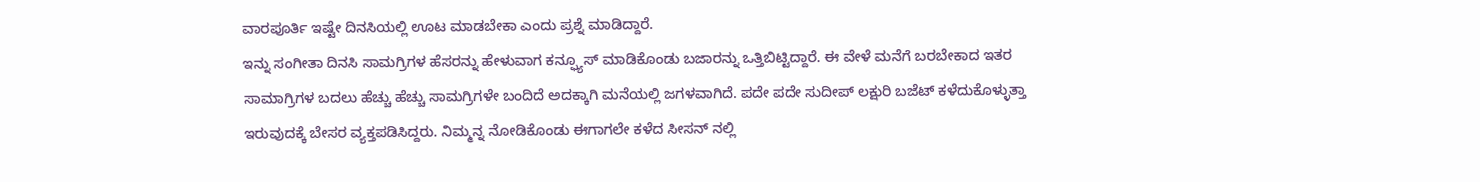ವಾರಪೂರ್ತಿ ಇಷ್ಟೇ ದಿನಸಿಯಲ್ಲಿ ಊಟ ಮಾಡಬೇಕಾ ಎಂದು ಪ್ರಶ್ನೆ ಮಾಡಿದ್ದಾರೆ.
ಇನ್ನು ಸಂಗೀತಾ ದಿನಸಿ ಸಾಮಗ್ರಿಗಳ ಹೆಸರನ್ನು ಹೇಳುವಾಗ ಕನ್ಫ್ಯೂಸ್ ಮಾಡಿಕೊಂಡು ಬಜಾರನ್ನು ಒತ್ತಿಬಿಟ್ಟಿದ್ದಾರೆ. ಈ ವೇಳೆ ಮನೆಗೆ ಬರಬೇಕಾದ ಇತರ ಸಾಮಾಗ್ರಿಗಳ ಬದಲು ಹೆಚ್ಚು ಹೆಚ್ಚು ಸಾಮಗ್ರಿಗಳೇ ಬಂದಿದೆ ಅದಕ್ಕಾಗಿ ಮನೆಯಲ್ಲಿ ಜಗಳವಾಗಿದೆ. ಪದೇ ಪದೇ ಸುದೀಪ್ ಲಕ್ಷುರಿ ಬಜೆಟ್ ಕಳೆದುಕೊಳ್ಳುತ್ತಾ ಇರುವುದಕ್ಕೆ ಬೇಸರ ವ್ಯಕ್ತಪಡಿಸಿದ್ದರು. ನಿಮ್ಮನ್ನ ನೋಡಿಕೊಂಡು ಈಗಾಗಲೇ ಕಳೆದ ಸೀಸನ್ ನಲ್ಲಿ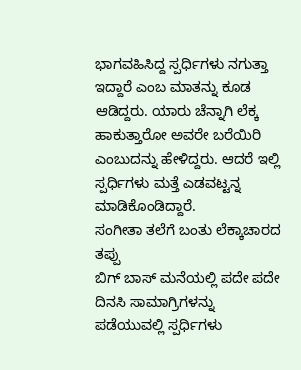ಭಾಗವಹಿಸಿದ್ದ ಸ್ಪರ್ಧಿಗಳು ನಗುತ್ತಾ ಇದ್ದಾರೆ ಎಂಬ ಮಾತನ್ನು ಕೂಡ ಆಡಿದ್ದರು. ಯಾರು ಚೆನ್ನಾಗಿ ಲೆಕ್ಕ ಹಾಕುತ್ತಾರೋ ಅವರೇ ಬರೆಯಿರಿ ಎಂಬುದನ್ನು ಹೇಳಿದ್ದರು. ಆದರೆ ಇಲ್ಲಿ ಸ್ಪರ್ಧಿಗಳು ಮತ್ತೆ ಎಡವಟ್ಟನ್ನ ಮಾಡಿಕೊಂಡಿದ್ದಾರೆ.
ಸಂಗೀತಾ ತಲೆಗೆ ಬಂತು ಲೆಕ್ಕಾಚಾರದ ತಪ್ಪು
ಬಿಗ್ ಬಾಸ್ ಮನೆಯಲ್ಲಿ ಪದೇ ಪದೇ ದಿನಸಿ ಸಾಮಾಗ್ರಿಗಳನ್ನು ಪಡೆಯುವಲ್ಲಿ ಸ್ಪರ್ಧಿಗಳು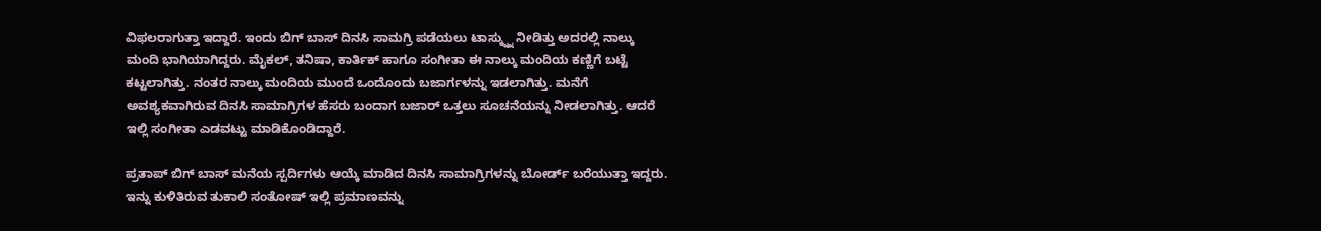ವಿಫಲರಾಗುತ್ತಾ ಇದ್ದಾರೆ. ಇಂದು ಬಿಗ್ ಬಾಸ್ ದಿನಸಿ ಸಾಮಗ್ರಿ ಪಡೆಯಲು ಟಾಸ್ಕ್ನ್ನು ನೀಡಿತ್ತು ಅದರಲ್ಲಿ ನಾಲ್ಕು ಮಂದಿ ಭಾಗಿಯಾಗಿದ್ದರು. ಮೈಕಲ್, ತನಿಷಾ, ಕಾರ್ತಿಕ್ ಹಾಗೂ ಸಂಗೀತಾ ಈ ನಾಲ್ಕು ಮಂದಿಯ ಕಣ್ಣಿಗೆ ಬಟ್ಟೆ ಕಟ್ಟಲಾಗಿತ್ತು. ನಂತರ ನಾಲ್ಕು ಮಂದಿಯ ಮುಂದೆ ಒಂದೊಂದು ಬಜಾರ್ಗಳನ್ನು ಇಡಲಾಗಿತ್ತು. ಮನೆಗೆ ಅವಶ್ಯಕವಾಗಿರುವ ದಿನಸಿ ಸಾಮಾಗ್ರಿಗಳ ಹೆಸರು ಬಂದಾಗ ಬಜಾರ್ ಒತ್ತಲು ಸೂಚನೆಯನ್ನು ನೀಡಲಾಗಿತ್ತು. ಆದರೆ ಇಲ್ಲಿ ಸಂಗೀತಾ ಎಡವಟ್ಟು ಮಾಡಿಕೊಂಡಿದ್ದಾರೆ.

ಪ್ರತಾಪ್ ಬಿಗ್ ಬಾಸ್ ಮನೆಯ ಸ್ಪರ್ದಿಗಳು ಆಯ್ಕೆ ಮಾಡಿದ ದಿನಸಿ ಸಾಮಾಗ್ರಿಗಳನ್ನು ಬೋರ್ಡ್ ಬರೆಯುತ್ತಾ ಇದ್ದರು. ಇನ್ನು ಕುಳಿತಿರುವ ತುಕಾಲಿ ಸಂತೋಷ್ ಇಲ್ಲಿ ಪ್ರಮಾಣವನ್ನು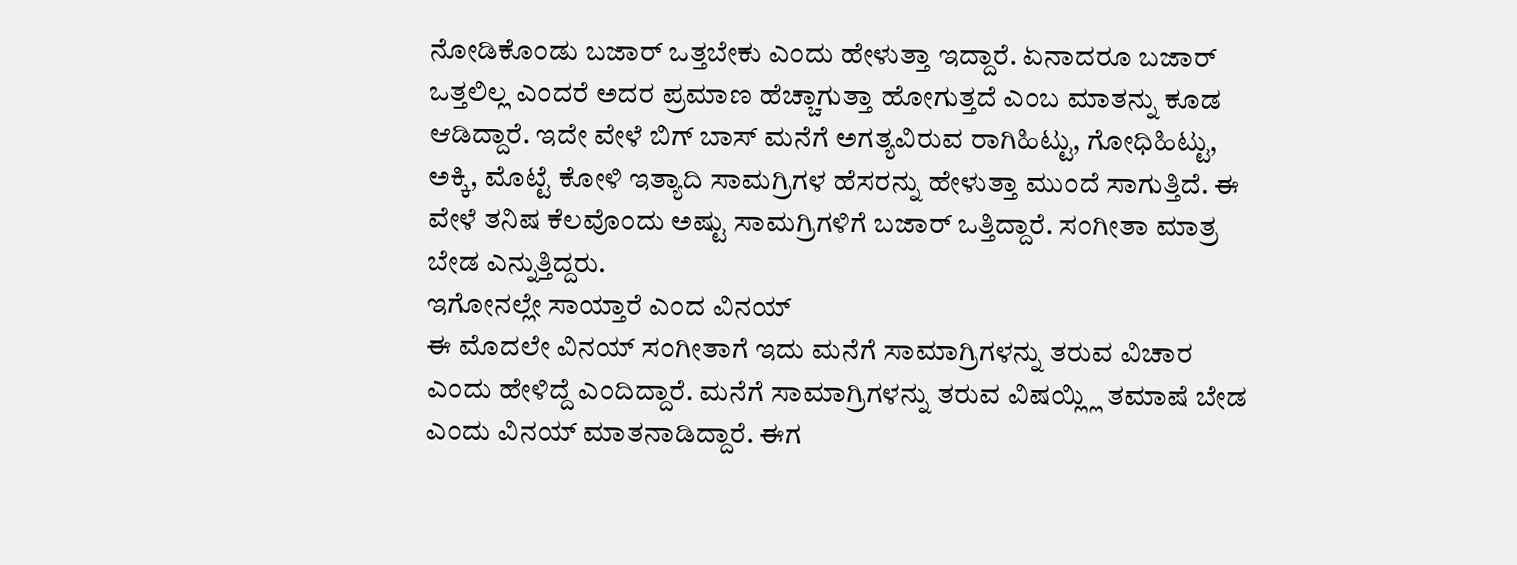ನೋಡಿಕೊಂಡು ಬಜಾರ್ ಒತ್ತಬೇಕು ಎಂದು ಹೇಳುತ್ತಾ ಇದ್ದಾರೆ. ಏನಾದರೂ ಬಜಾರ್ ಒತ್ತಲಿಲ್ಲ ಎಂದರೆ ಅದರ ಪ್ರಮಾಣ ಹೆಚ್ಚಾಗುತ್ತಾ ಹೋಗುತ್ತದೆ ಎಂಬ ಮಾತನ್ನು ಕೂಡ ಆಡಿದ್ದಾರೆ. ಇದೇ ವೇಳೆ ಬಿಗ್ ಬಾಸ್ ಮನೆಗೆ ಅಗತ್ಯವಿರುವ ರಾಗಿಹಿಟ್ಟು, ಗೋಧಿಹಿಟ್ಟು, ಅಕ್ಕಿ, ಮೊಟ್ಟೆ ಕೋಳಿ ಇತ್ಯಾದಿ ಸಾಮಗ್ರಿಗಳ ಹೆಸರನ್ನು ಹೇಳುತ್ತಾ ಮುಂದೆ ಸಾಗುತ್ತಿದೆ. ಈ ವೇಳೆ ತನಿಷ ಕೆಲವೊಂದು ಅಷ್ಟು ಸಾಮಗ್ರಿಗಳಿಗೆ ಬಜಾರ್ ಒತ್ತಿದ್ದಾರೆ. ಸಂಗೀತಾ ಮಾತ್ರ ಬೇಡ ಎನ್ನುತ್ತಿದ್ದರು.
ಇಗೋನಲ್ಲೇ ಸಾಯ್ತಾರೆ ಎಂದ ವಿನಯ್
ಈ ಮೊದಲೇ ವಿನಯ್ ಸಂಗೀತಾಗೆ ಇದು ಮನೆಗೆ ಸಾಮಾಗ್ರಿಗಳನ್ನು ತರುವ ವಿಚಾರ ಎಂದು ಹೇಳಿದ್ದೆ ಎಂದಿದ್ದಾರೆ. ಮನೆಗೆ ಸಾಮಾಗ್ರಿಗಳನ್ನು ತರುವ ವಿಷಯ್ಲ್ಲಿ ತಮಾಷೆ ಬೇಡ ಎಂದು ವಿನಯ್ ಮಾತನಾಡಿದ್ದಾರೆ. ಈಗ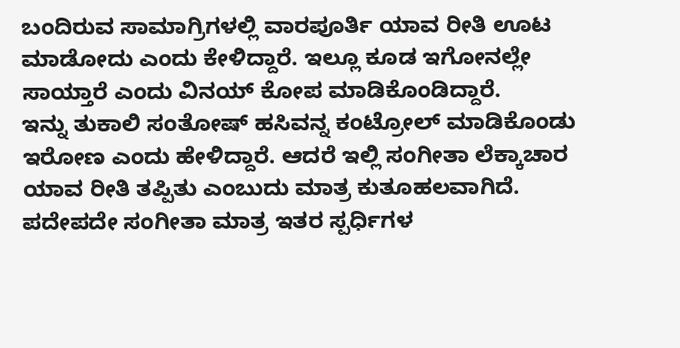ಬಂದಿರುವ ಸಾಮಾಗ್ರಿಗಳಲ್ಲಿ ವಾರಪೂರ್ತಿ ಯಾವ ರೀತಿ ಊಟ ಮಾಡೋದು ಎಂದು ಕೇಳಿದ್ದಾರೆ. ಇಲ್ಲೂ ಕೂಡ ಇಗೋನಲ್ಲೇ ಸಾಯ್ತಾರೆ ಎಂದು ವಿನಯ್ ಕೋಪ ಮಾಡಿಕೊಂಡಿದ್ದಾರೆ.
ಇನ್ನು ತುಕಾಲಿ ಸಂತೋಷ್ ಹಸಿವನ್ನ ಕಂಟ್ರೋಲ್ ಮಾಡಿಕೊಂಡು ಇರೋಣ ಎಂದು ಹೇಳಿದ್ದಾರೆ. ಆದರೆ ಇಲ್ಲಿ ಸಂಗೀತಾ ಲೆಕ್ಕಾಚಾರ ಯಾವ ರೀತಿ ತಪ್ಪಿತು ಎಂಬುದು ಮಾತ್ರ ಕುತೂಹಲವಾಗಿದೆ. ಪದೇಪದೇ ಸಂಗೀತಾ ಮಾತ್ರ ಇತರ ಸ್ಪರ್ಧಿಗಳ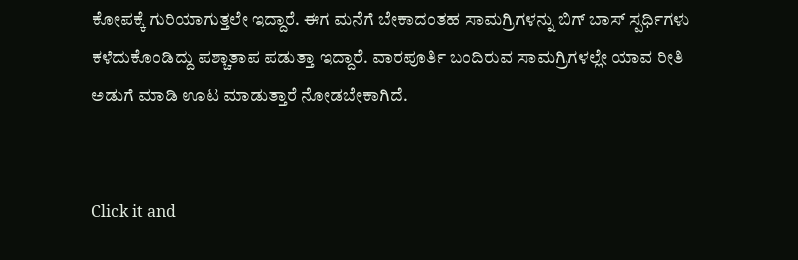ಕೋಪಕ್ಕೆ ಗುರಿಯಾಗುತ್ತಲೇ ಇದ್ದಾರೆ. ಈಗ ಮನೆಗೆ ಬೇಕಾದಂತಹ ಸಾಮಗ್ರಿಗಳನ್ನು ಬಿಗ್ ಬಾಸ್ ಸ್ಪರ್ಧಿಗಳು ಕಳೆದುಕೊಂಡಿದ್ದು ಪಶ್ಚಾತಾಪ ಪಡುತ್ತಾ ಇದ್ದಾರೆ. ವಾರಪೂರ್ತಿ ಬಂದಿರುವ ಸಾಮಗ್ರಿಗಳಲ್ಲೇ ಯಾವ ರೀತಿ ಅಡುಗೆ ಮಾಡಿ ಊಟ ಮಾಡುತ್ತಾರೆ ನೋಡಬೇಕಾಗಿದೆ.


Click it and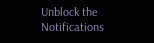Unblock the Notifications